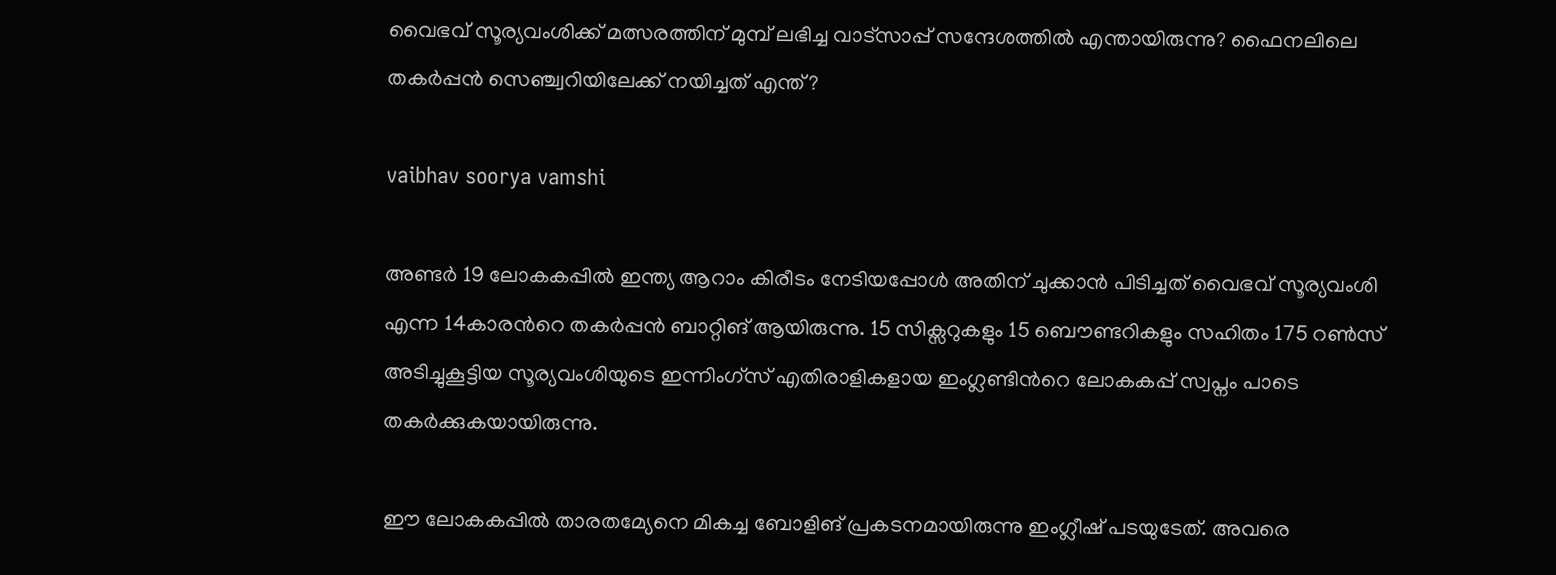വൈഭവ് സൂര്യവംശിക്ക് മത്സരത്തിന് മുമ്പ് ലഭിച്ച വാട്സാപ്പ് സന്ദേശത്തിൽ എന്തായിരുന്നു? ഫൈനലിലെ തകർപ്പൻ സെഞ്ച്വറിയിലേക്ക് നയിച്ചത് എന്ത്?

vaibhav soorya vamshi

അണ്ടർ 19 ലോകകപ്പിൽ ഇന്ത്യ ആറാം കിരീടം നേടിയപ്പോൾ അതിന് ചുക്കാൻ പിടിച്ചത് വൈഭവ് സൂര്യവംശി എന്ന 14കാരന്‍റെ തകർപ്പൻ ബാറ്റിങ് ആയിരുന്നു. 15 സിക്സറുകളും 15 ബൌണ്ടറികളും സഹിതം 175 റൺസ് അടിച്ചുകൂട്ടിയ സൂര്യവംശിയുടെ ഇന്നിംഗ്സ് എതിരാളികളായ ഇംഗ്ലണ്ടിന്‍റെ ലോകകപ്പ് സ്വപ്നം പാടെ തകർക്കുകയായിരുന്നു.

ഈ ലോകകപ്പിൽ താരതമ്യേനെ മികച്ച ബോളിങ് പ്രകടനമായിരുന്നു ഇംഗ്ലീഷ് പടയുടേത്. അവരെ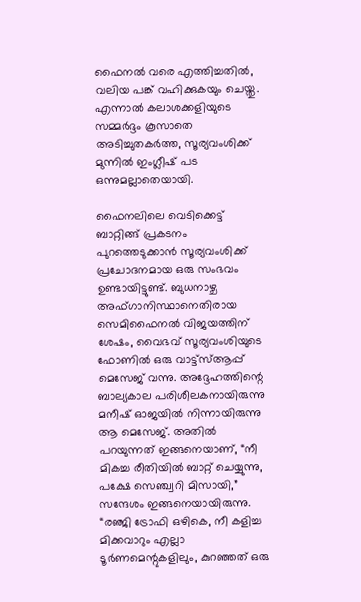ഫൈനൽ വരെ എത്തിച്ചതിൽ, വലിയ പങ്ക് വഹിക്കുകയും ചെയ്തു. എന്നാൽ കലാശക്കളിയുടെ സമ്മർദ്ദം കൂസാതെ അടിച്ചുതകർത്ത, സൂര്യവംശിക്ക് മുന്നിൽ ഇംഗ്ലീഷ് പട ഒന്നുമല്ലാതെയായി.

ഫൈനലിലെ വെടിക്കെട്ട് ബാറ്റിങ്ങ് പ്രകടനം പുറത്തെടുക്കാൻ സൂര്യവംശിക്ക് പ്രചോദനമായ ഒരു സംഭവം ഉണ്ടായിട്ടുണ്ട്. ബുധനാഴ്ച അഫ്ഗാനിസ്ഥാനെതിരായ സെമിഫൈനൽ വിജയത്തിന് ശേഷം, വൈഭവ് സൂര്യവംശിയുടെ ഫോണിൽ ഒരു വാട്ട്‌സ്ആപ്പ് മെസേജ് വന്നു. അദ്ദേഹത്തിന്റെ ബാല്യകാല പരിശീലകനായിരുന്നു മനീഷ് ഓജയിൽ നിന്നായിരുന്നു ആ മെസേജ്. അതിൽ പറയുന്നത് ഇങ്ങനെയാണ്, “നീ മികച്ച രീതിയിൽ ബാറ്റ് ചെയ്യുന്നു, പക്ഷേ സെഞ്ച്വറി മിസായി,” സന്ദേശം ഇങ്ങനെയായിരുന്നു. “രഞ്ജി ട്രോഫി ഒഴികെ, നീ കളിച്ച മിക്കവാറും എല്ലാ ടൂർണമെന്റുകളിലും, കുറഞ്ഞത് ഒരു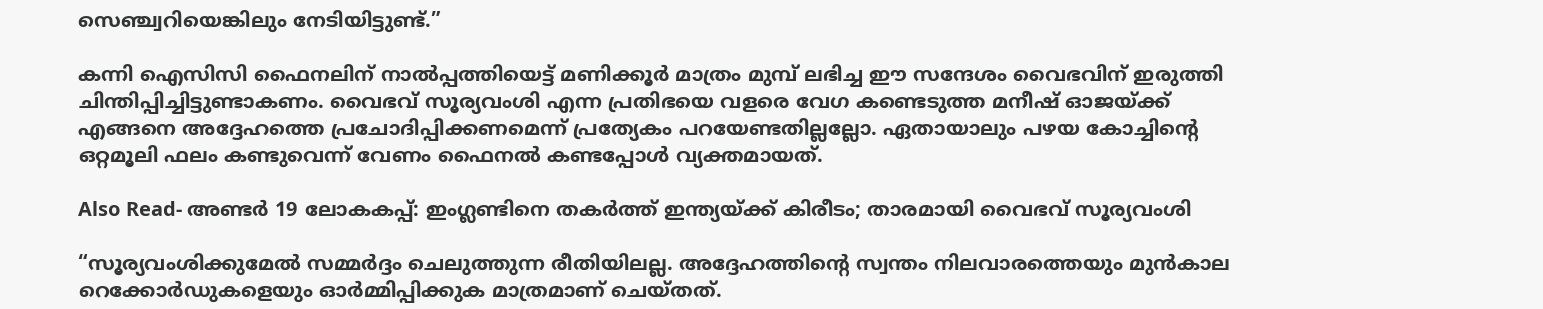സെഞ്ച്വറിയെങ്കിലും നേടിയിട്ടുണ്ട്.”

കന്നി ഐസിസി ഫൈനലിന് നാൽപ്പത്തിയെട്ട് മണിക്കൂർ മാത്രം മുമ്പ് ലഭിച്ച ഈ സന്ദേശം വൈഭവിന് ഇരുത്തി ചിന്തിപ്പിച്ചിട്ടുണ്ടാകണം. വൈഭവ് സൂര്യവംശി എന്ന പ്രതിഭയെ വളരെ വേഗ കണ്ടെടുത്ത മനീഷ് ഓജയ്ക്ക് എങ്ങനെ അദ്ദേഹത്തെ പ്രചോദിപ്പിക്കണമെന്ന് പ്രത്യേകം പറയേണ്ടതില്ലല്ലോ. ഏതായാലും പഴയ കോച്ചിന്‍റെ ഒറ്റമൂലി ഫലം കണ്ടുവെന്ന് വേണം ഫൈനൽ കണ്ടപ്പോൾ വ്യക്തമായത്.

Also Read- അണ്ടർ 19 ലോകകപ്പ്: ഇംഗ്ലണ്ടിനെ തകർത്ത് ഇന്ത്യയ്ക്ക് കിരീടം; താരമായി വൈഭവ് സൂര്യവംശി

“സൂര്യവംശിക്കുമേൽ സമ്മർദ്ദം ചെലുത്തുന്ന രീതിയിലല്ല. അദ്ദേഹത്തിന്റെ സ്വന്തം നിലവാരത്തെയും മുൻകാല റെക്കോർഡുകളെയും ഓർമ്മിപ്പിക്കുക മാത്രമാണ് ചെയ്തത്.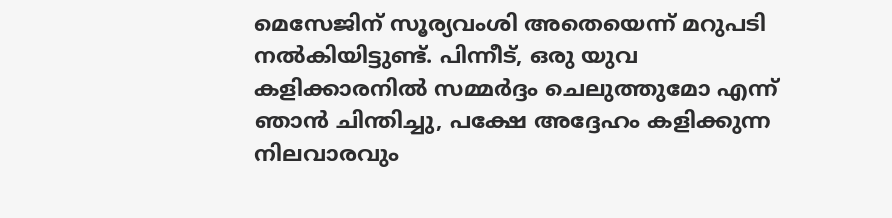മെസേജിന് സൂര്യവംശി അതെയെന്ന് മറുപടി നൽകിയിട്ടുണ്ട്. പിന്നീട്, ഒരു യുവ കളിക്കാരനിൽ സമ്മർദ്ദം ചെലുത്തുമോ എന്ന് ഞാൻ ചിന്തിച്ചു, പക്ഷേ അദ്ദേഹം കളിക്കുന്ന നിലവാരവും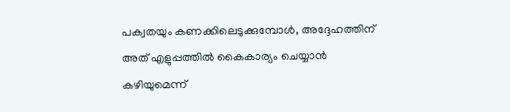പക്വതയും കണക്കിലെടുക്കുമ്പോൾ, അദ്ദേഹത്തിന് അത് എളുപ്പത്തിൽ കൈകാര്യം ചെയ്യാൻ കഴിയുമെന്ന്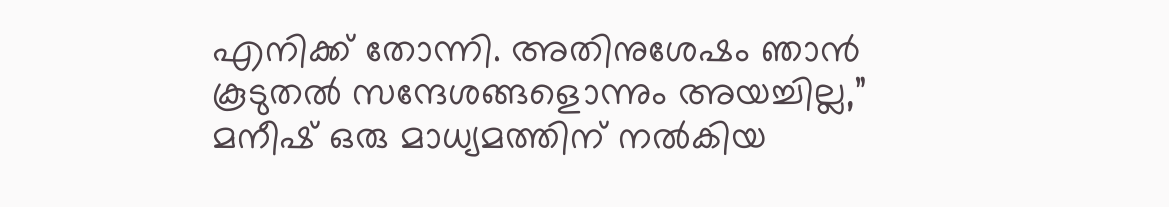എനിക്ക് തോന്നി. അതിനുശേഷം ഞാൻ കൂടുതൽ സന്ദേശങ്ങളൊന്നും അയച്ചില്ല,” മനീഷ് ഒരു മാധ്യമത്തിന് നൽകിയ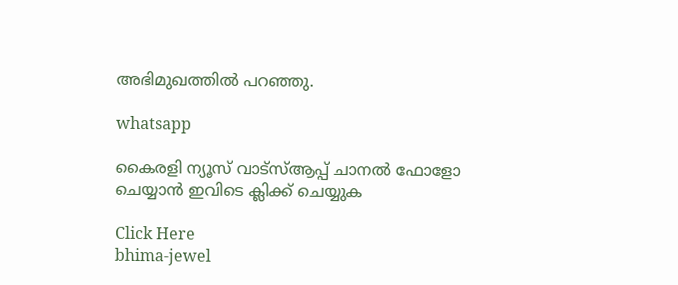അഭിമുഖത്തിൽ പറഞ്ഞു.

whatsapp

കൈരളി ന്യൂസ് വാട്‌സ്ആപ്പ് ചാനല്‍ ഫോളോ ചെയ്യാന്‍ ഇവിടെ ക്ലിക്ക് ചെയ്യുക

Click Here
bhima-jewel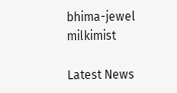bhima-jewel
milkimist

Latest News